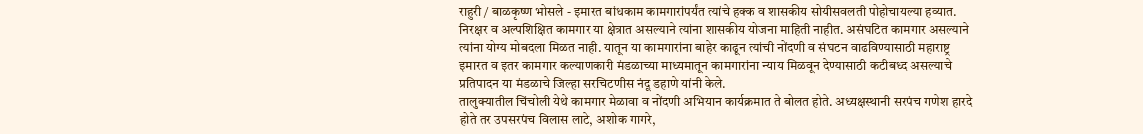राहुरी / बाळकृष्ण भोसले - इमारत बांधकाम कामगारांपर्यंत त्यांचे हक्क व शासकीय सोयीसवलती पोहोचायल्या हव्यात. निरक्षर व अल्पशिक्षित कामगार या क्षेत्रात असल्याने त्यांना शासकीय योजना माहिती नाहीत. असंघटित कामगार असल्याने त्यांना योग्य मोबदला मिळत नाही. यातून या कामगारांना बाहेर काढून त्यांची नोंदणी व संघटन वाढविण्यासाठी महाराष्ट्र इमारत व इतर कामगार कल्याणकारी मंडळाच्या माध्यमातून कामगारांना न्याय मिळवून देण्यासाठी कटीबध्द असल्याचे प्रतिपादन या मंडळाचे जिल्हा सरचिटणीस नंदू डहाणे यांनी केले.
तालुक्यातील चिंचोली येथे कामगार मेळावा व नोंदणी अभियान कार्यक्रमात ते बोलत होते. अध्यक्षस्थानी सरपंच गणेश हारदे होते तर उपसरपंच विलास लाटे, अशोक गागरे,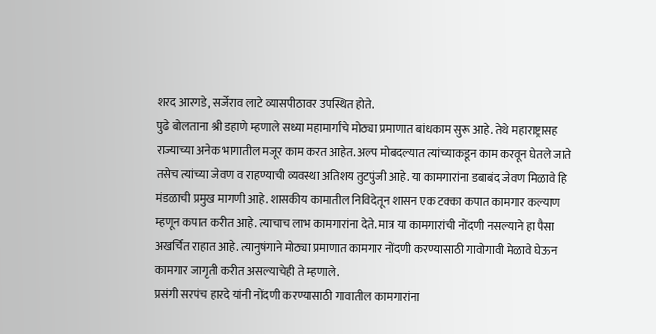शरद आरगडे, सर्जेराव लाटे व्यासपीठावर उपस्थित होते.
पुढे बोलताना श्री डहाणे म्हणाले सध्या महामार्गांचे मोठ्या प्रमाणात बांधकाम सुरू आहे. तेथे महाराष्ट्रासह राज्याच्या अनेक भागातील मजूर काम करत आहेत. अल्प मोबदल्यात त्यांच्याकडून काम करवून घेतले जाते तसेच त्यांच्या जेवण व राहण्याची व्यवस्था अतिशय तुटपुंजी आहे. या कामगारांना डबाबंद जेवण मिळावे हि मंडळाची प्रमुख मागणी आहे. शासकीय कामातील निविदेतून शासन एक टक्का कपात कामगार कल्याण म्हणून कपात करीत आहे. त्याचाच लाभ कामगारांना देते. मात्र या कामगारांची नोंदणी नसल्याने हा पैसा अखर्चित राहात आहे. त्यानुषंगाने मोठ्या प्रमाणात कामगार नोंदणी करण्यासाठी गावोगावी मेळावे घेऊन कामगार जागृती करीत असल्याचेही ते म्हणाले.
प्रसंगी सरपंच हारदे यांनी नोंदणी करण्यासाठी गावातील कामगारांना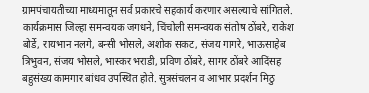ग्रामपंचायतीच्या माध्यमातून सर्व प्रकारचे सहकार्य करणार असल्याचे सांगितले. कार्यक्रमास जिल्हा समन्वयक जगधने, चिंचोली समन्वयक संतोष ठोंबरे, राकेश बोर्डे, रायभान नलगे, बन्सी भोसले, अशोक सकट, संजय गागरे, भाऊसाहेब त्रिभुवन, संजय भोसले, भास्कर भराडी, प्रविण ठोंबरे, सागर ठोंबरे आदिंसह बहुसंख्य कामगार बांधव उपस्थित होते. सुत्रसंचलन व आभार प्रदर्शन मिठु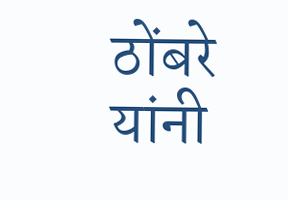ठोंबरे यांनी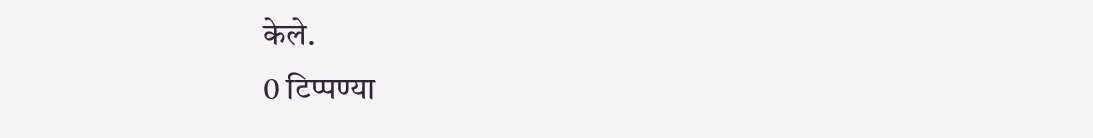केले.
0 टिप्पण्या